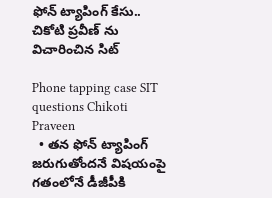ఫోన్ ట్యాపింగ్ కేసు.. చికోటి ప్రవీణ్ ను విచారించిన సిట్

Phone tapping case SIT questions Chikoti Praveen
  • తన ఫోన్ ట్యాపింగ్ జరుగుతోందనే విషయంపై గతంలోనే డీజీపీకి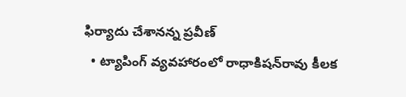ఫిర్యాదు చేశానన్న ప్రవీణ్
  • ట్యాపింగ్ వ్యవహారంలో రాధాకిషన్‌రావు కీలక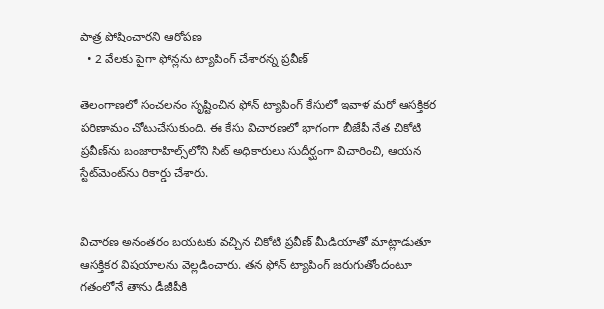పాత్ర పోషించారని ఆరోపణ
  • 2 వేలకు పైగా ఫోన్లను ట్యాపింగ్ చేశారన్న ప్రవీణ్

తెలంగాణలో సంచలనం సృష్టించిన ఫోన్ ట్యాపింగ్ కేసులో ఇవాళ మరో ఆసక్తికర పరిణామం చోటుచేసుకుంది. ఈ కేసు విచారణలో భాగంగా బీజేపీ నేత చికోటి ప్రవీణ్‌ను బంజారాహిల్స్‌లోని సిట్ అధికారులు సుదీర్ఘంగా విచారించి, ఆయన స్టేట్‌మెంట్‌ను రికార్డు చేశారు.


విచారణ అనంతరం బయటకు వచ్చిన చికోటి ప్రవీణ్ మీడియాతో మాట్లాడుతూ ఆసక్తికర విషయాలను వెల్లడించారు. తన ఫోన్ ట్యాపింగ్ జరుగుతోందంటూ గతంలోనే తాను డీజీపీకి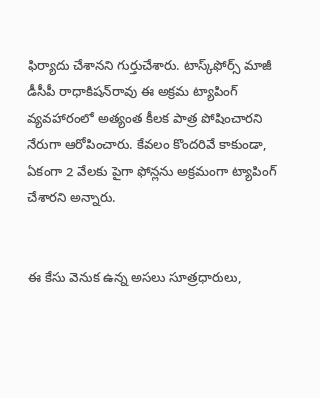ఫిర్యాదు చేశానని గుర్తుచేశారు. టాస్క్‌ఫోర్స్ మాజీ డీసీపీ రాధాకిషన్‌రావు ఈ అక్రమ ట్యాపింగ్ వ్యవహారంలో అత్యంత కీలక పాత్ర పోషించారని నేరుగా ఆరోపించారు. కేవలం కొందరివే కాకుండా, ఏకంగా 2 వేలకు పైగా ఫోన్లను అక్రమంగా ట్యాపింగ్ చేశారని అన్నారు.


ఈ కేసు వెనుక ఉన్న అసలు సూత్రధారులు,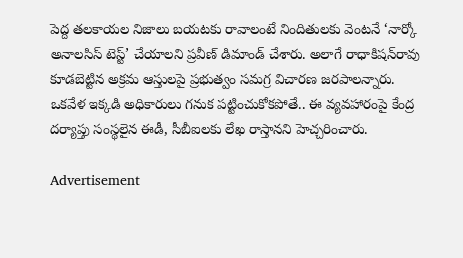పెద్ద తలకాయల నిజాలు బయటకు రావాలంటే నిందితులకు వెంటనే ‘నార్కో అనాలసిస్ టెస్ట్’ చేయాలని ప్రవీణ్ డిమాండ్ చేశారు. అలాగే రాధాకిషన్‌రావు కూడబెట్టిన అక్రమ ఆస్తులపై ప్రభుత్వం సమగ్ర విచారణ జరపాలన్నారు. ఒకవేళ ఇక్కడి అధికారులు గనుక పట్టించుకోకపోతే.. ఈ వ్యవహారంపై కేంద్ర దర్యాప్తు సంస్థలైన ఈడీ, సీబీఐలకు లేఖ రాస్తానని హెచ్చరించారు.

Advertisement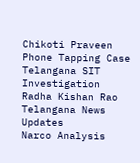Chikoti Praveen
Phone Tapping Case
Telangana SIT Investigation
Radha Kishan Rao
Telangana News Updates
Narco Analysis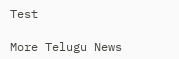Test

More Telugu News